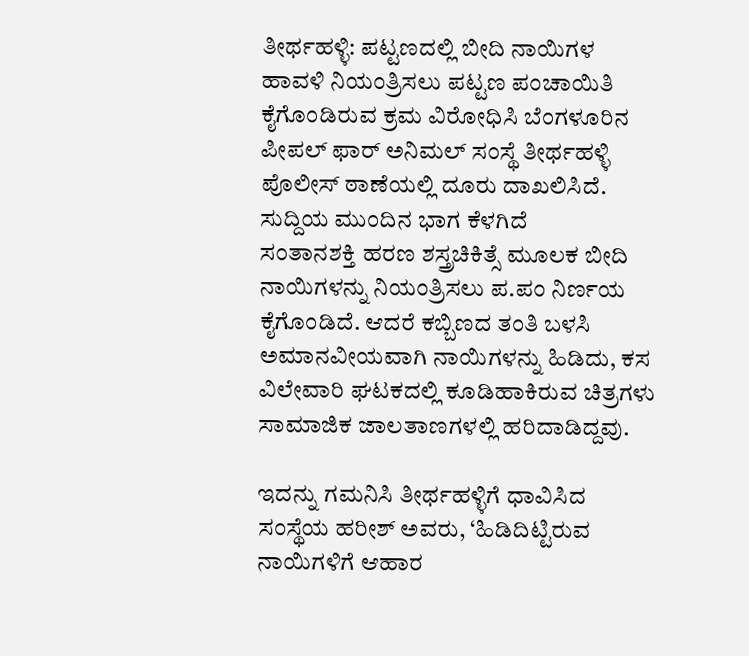ತೀರ್ಥಹಳ್ಳಿ: ಪಟ್ಟಣದಲ್ಲಿ ಬೀದಿ ನಾಯಿಗಳ ಹಾವಳಿ ನಿಯಂತ್ರಿಸಲು ಪಟ್ಟಣ ಪಂಚಾಯಿತಿ ಕೈಗೊಂಡಿರುವ ಕ್ರಮ ವಿರೋಧಿಸಿ ಬೆಂಗಳೂರಿನ ಪೀಪಲ್ ಫಾರ್ ಅನಿಮಲ್ ಸಂಸ್ಥೆ ತೀರ್ಥಹಳ್ಳಿ ಪೊಲೀಸ್ ಠಾಣೆಯಲ್ಲಿ ದೂರು ದಾಖಲಿಸಿದೆ.
ಸುದ್ದಿಯ ಮುಂದಿನ ಭಾಗ ಕೆಳಗಿದೆ
ಸಂತಾನಶಕ್ತಿ ಹರಣ ಶಸ್ತ್ರಚಿಕಿತ್ಸೆ ಮೂಲಕ ಬೀದಿ ನಾಯಿಗಳನ್ನು ನಿಯಂತ್ರಿಸಲು ಪ.ಪಂ ನಿರ್ಣಯ ಕೈಗೊಂಡಿದೆ. ಆದರೆ ಕಬ್ಬಿಣದ ತಂತಿ ಬಳಸಿ ಅಮಾನವೀಯವಾಗಿ ನಾಯಿಗಳನ್ನು ಹಿಡಿದು, ಕಸ ವಿಲೇವಾರಿ ಘಟಕದಲ್ಲಿ ಕೂಡಿಹಾಕಿರುವ ಚಿತ್ರಗಳು ಸಾಮಾಜಿಕ ಜಾಲತಾಣಗಳಲ್ಲಿ ಹರಿದಾಡಿದ್ದವು.

ಇದನ್ನು ಗಮನಿಸಿ ತೀರ್ಥಹಳ್ಳಿಗೆ ಧಾವಿಸಿದ ಸಂಸ್ಥೆಯ ಹರೀಶ್ ಅವರು, ‘ಹಿಡಿದಿಟ್ಟಿರುವ ನಾಯಿಗಳಿಗೆ ಆಹಾರ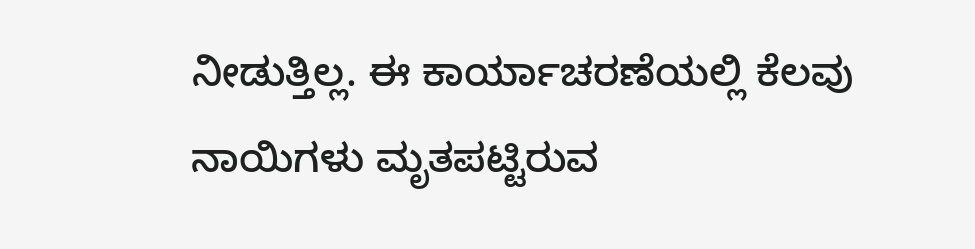ನೀಡುತ್ತಿಲ್ಲ. ಈ ಕಾರ್ಯಾಚರಣೆಯಲ್ಲಿ ಕೆಲವು ನಾಯಿಗಳು ಮೃತಪಟ್ಟಿರುವ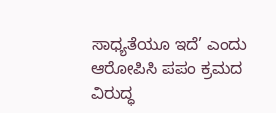ಸಾಧ್ಯತೆಯೂ ಇದೆ’ ಎಂದು ಆರೋಪಿಸಿ ಪಪಂ ಕ್ರಮದ ವಿರುದ್ಧ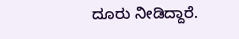ದೂರು ನೀಡಿದ್ದಾರೆ.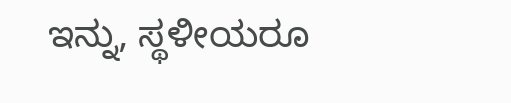ಇನ್ನು, ಸ್ಥಳೀಯರೂ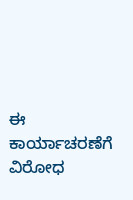ಈ ಕಾರ್ಯಾಚರಣೆಗೆ ವಿರೋಧ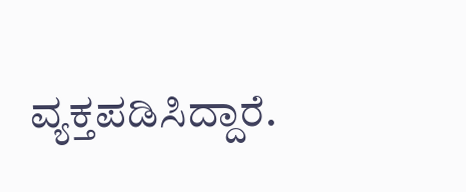ವ್ಯಕ್ತಪಡಿಸಿದ್ದಾರೆ.